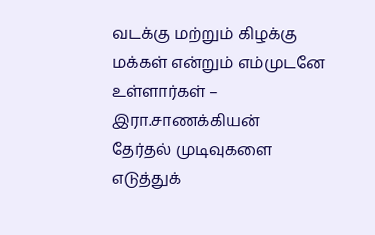வடக்கு மற்றும் கிழக்கு மக்கள் என்றும் எம்முடனே உள்ளார்கள் – இரா.சாணக்கியன்
தேர்தல் முடிவுகளை எடுத்துக்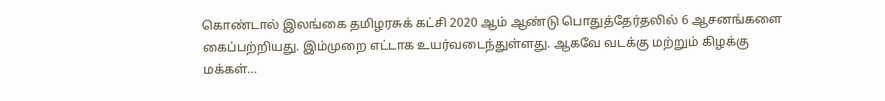கொண்டால் இலங்கை தமிழரசுக் கட்சி 2020 ஆம் ஆண்டு பொதுத்தேர்தலில் 6 ஆசனங்களை கைப்பற்றியது. இம்முறை எட்டாக உயர்வடைந்துள்ளது. ஆகவே வடக்கு மற்றும் கிழக்கு மக்கள்…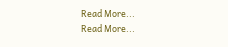Read More...
Read More...